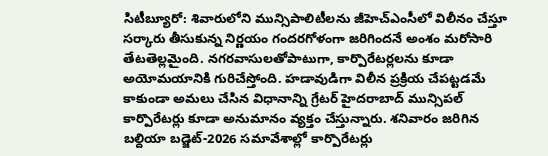సిటీబ్యూరో: శివారులోని మున్సిపాలిటీలను జీహెచ్ఎంసీలో విలీనం చేస్తూ సర్కారు తీసుకున్న నిర్ణయం గందరగోళంగా జరిగిందనే అంశం మరోసారి తేటతెల్లమైంది. నగరవాసులతోపాటుగా, కార్పొరేటర్లలను కూడా అయోమయానికి గురిచేస్తోంది. హడావుడిగా విలీన ప్రక్రియ చేపట్టడమే కాకుండా అమలు చేసిన విధానాన్ని గ్రేటర్ హైదరాబాద్ మున్సిపల్ కార్పొరేటర్లు కూడా అనుమానం వ్యక్తం చేస్తున్నారు. శనివారం జరిగిన బల్దియా బడ్జెట్-2026 సమావేశాల్లో కార్పొరేటర్లు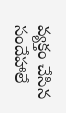వ్యక్తం చేసిన సందేహాలే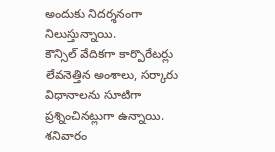అందుకు నిదర్శనంగా నిలుస్తున్నాయి.
కౌన్సిల్ వేదికగా కార్పొరేటర్లు లేవనెత్తిన అంశాలు, సర్కారు విధానాలను సూటిగా ప్రశ్నించినట్లుగా ఉన్నాయి. శనివారం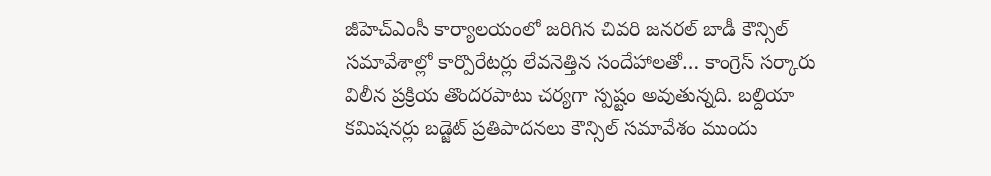జీహెచ్ఎంసీ కార్యాలయంలో జరిగిన చివరి జనరల్ బాడీ కౌన్సిల్ సమావేశాల్లో కార్పొరేటర్లు లేవనెత్తిన సందేహాలతో… కాంగ్రెస్ సర్కారు విలీన ప్రక్రియ తొందరపాటు చర్యగా స్పష్టం అవుతున్నది. బల్దియా కమిషనర్లు బడ్జెట్ ప్రతిపాదనలు కౌన్సిల్ సమావేశం ముందు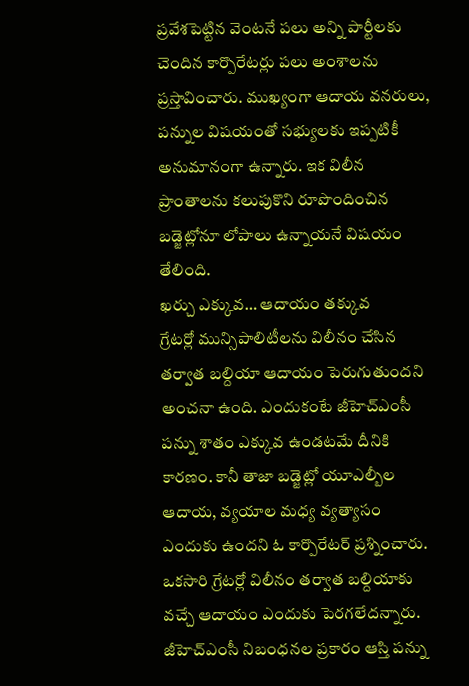ప్రవేశపెట్టిన వెంటనే పలు అన్ని పార్టీలకు చెందిన కార్పొరేటర్లు పలు అంశాలను ప్రస్తావించారు. ముఖ్యంగా ఆదాయ వనరులు, పన్నుల విషయంతో సభ్యులకు ఇప్పటికీ అనుమానంగా ఉన్నారు. ఇక విలీన ప్రాంతాలను కలుపుకొని రూపొందించిన బడ్జెట్లోనూ లోపాలు ఉన్నాయనే విషయం తేలింది.
ఖర్చు ఎక్కువ… ఆదాయం తక్కువ
గ్రేటర్లో మున్సిపాలిటీలను విలీనం చేసిన తర్వాత బల్దియా ఆదాయం పెరుగుతుందని అంచనా ఉంది. ఎందుకంటే జీహెచ్ఎంసీ పన్ను శాతం ఎక్కువ ఉండటమే దీనికి కారణం. కానీ తాజా బడ్జెట్లో యూఎల్బీల ఆదాయ, వ్యయాల మధ్య వ్యత్యాసం ఎందుకు ఉందని ఓ కార్పొరేటర్ ప్రశ్నించారు. ఒకసారి గ్రేటర్లో విలీనం తర్వాత బల్దియాకు వచ్చే ఆదాయం ఎందుకు పెరగలేదన్నారు. జీహెచ్ఎంసీ నిబంధనల ప్రకారం ఆస్తి పన్ను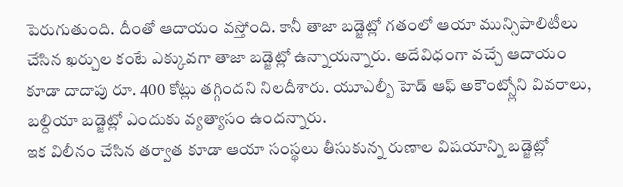పెరుగుతుంది. దీంతో ఆదాయం వస్తోంది. కానీ తాజా బడ్జెట్లో గతంలో ఆయా మున్సిపాలిటీలు చేసిన ఖర్చుల కంటే ఎక్కువగా తాజా బడ్జెట్లో ఉన్నాయన్నారు. అదేవిధంగా వచ్చే ఆదాయం కూడా దాదాపు రూ. 400 కోట్లు తగ్గిందని నిలదీశారు. యూఎల్బీ హెడ్ ఆఫ్ అకౌంట్స్లోని వివరాలు, బల్దియా బడ్జెట్లో ఎందుకు వ్యత్యాసం ఉందన్నారు.
ఇక విలీనం చేసిన తర్వాత కూడా ఆయా సంస్థలు తీసుకున్న రుణాల విషయాన్ని బడ్జెట్లో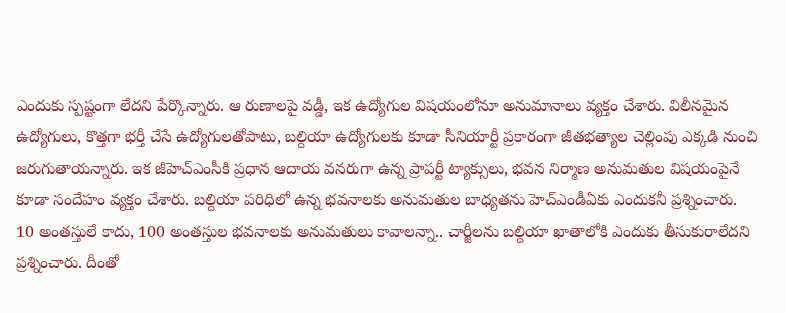ఎందుకు స్పష్టంగా లేదని పేర్కొన్నారు. ఆ రుణాలపై వడ్డీ, ఇక ఉద్యోగుల విషయంలోనూ అనుమానాలు వ్యక్తం చేశారు. విలీనమైన ఉద్యోగులు, కొత్తగా భర్తీ చేసే ఉద్యోగులతోపాటు, బల్దియా ఉద్యోగులకు కూడా సీనియార్టీ ప్రకారంగా జీతభత్యాల చెల్లింపు ఎక్కడి నుంచి జరుగుతాయన్నారు. ఇక జీహెచ్ఎంసీకి ప్రధాన ఆదాయ వనరుగా ఉన్న ప్రాపర్టీ ట్యాక్సులు, భవన నిర్మాణ అనుమతుల విషయంపైనే కూడా సందేహం వ్యక్తం చేశారు. బల్దియా పరిధిలో ఉన్న భవనాలకు అనుమతుల బాధ్యతను హెచ్ఎండీఏకు ఎందుకనీ ప్రశ్నించారు.
10 అంతస్తులే కాదు, 100 అంతస్తుల భవనాలకు అనుమతులు కావాలన్నా.. చార్జీలను బల్దియా ఖాతాలోకి ఎందుకు తీసుకురాలేదని ప్రశ్నించారు. దీంతో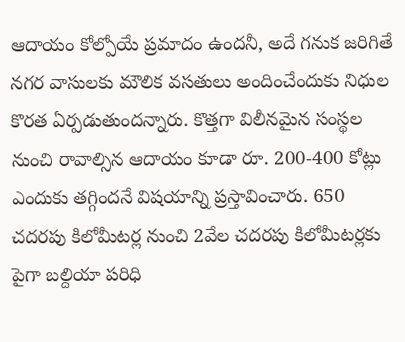ఆదాయం కోల్పోయే ప్రమాదం ఉందనీ, అదే గనుక జరిగితే నగర వాసులకు మౌలిక వసతులు అందించేందుకు నిధుల కొరత ఏర్పడుతుందన్నారు. కొత్తగా విలీనమైన సంస్థల నుంచి రావాల్సిన ఆదాయం కూడా రూ. 200-400 కోట్లు ఎందుకు తగ్గిందనే విషయాన్ని ప్రస్తావించారు. 650 చదరపు కిలోమీటర్ల నుంచి 2వేల చదరపు కిలోమీటర్లకు పైగా బల్దియా పరిధి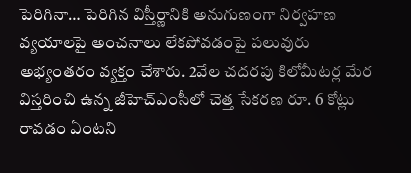పెరిగినా… పెరిగిన విస్తీర్ణానికి అనుగుణంగా నిర్వహణ వ్యయాలపై అంచనాలు లేకపోవడంపై పలువురు అభ్యంతరం వ్యక్తం చేశారు. 2వేల చదరపు కిలోమీటర్ల మేర విస్తరించి ఉన్న జీహెచ్ఎంసీలో చెత్త సేకరణ రూ. 6 కోట్లు రావడం ఏంటని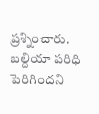ప్రశ్నించారు. బల్దియా పరిధి పెరిగిందని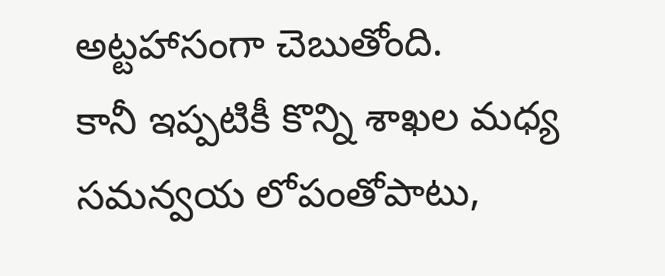అట్టహాసంగా చెబుతోంది.
కానీ ఇప్పటికీ కొన్ని శాఖల మధ్య సమన్వయ లోపంతోపాటు,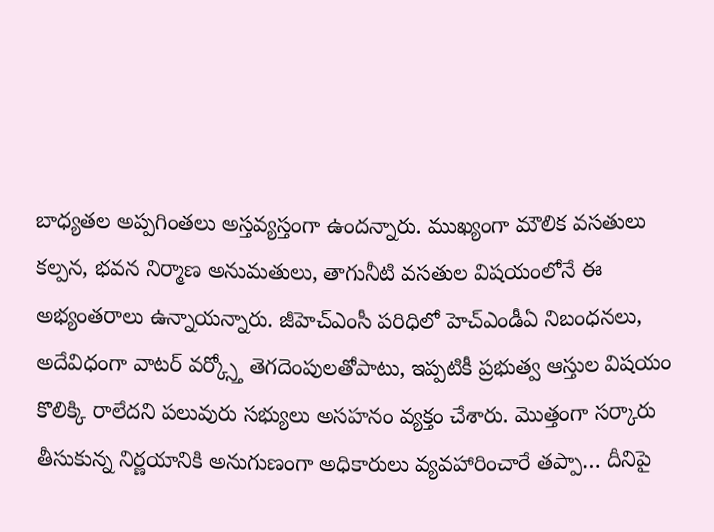బాధ్యతల అప్పగింతలు అస్తవ్యస్తంగా ఉందన్నారు. ముఖ్యంగా మౌలిక వసతులు కల్పన, భవన నిర్మాణ అనుమతులు, తాగునీటి వసతుల విషయంలోనే ఈ అభ్యంతరాలు ఉన్నాయన్నారు. జీహెచ్ఎంసీ పరిధిలో హెచ్ఎండీఏ నిబంధనలు, అదేవిధంగా వాటర్ వర్క్స్తో తెగదెంపులతోపాటు, ఇప్పటికీ ప్రభుత్వ ఆస్తుల విషయం కొలిక్కి రాలేదని పలువురు సభ్యులు అసహనం వ్యక్తం చేశారు. మొత్తంగా సర్కారు తీసుకున్న నిర్ణయానికి అనుగుణంగా అధికారులు వ్యవహారించారే తప్పా… దీనిపై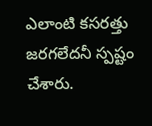ఎలాంటి కసరత్తు జరగలేదనీ స్పష్టం చేశారు.